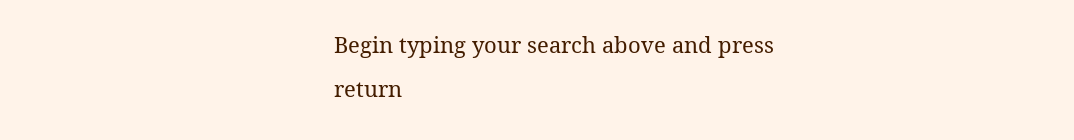Begin typing your search above and press return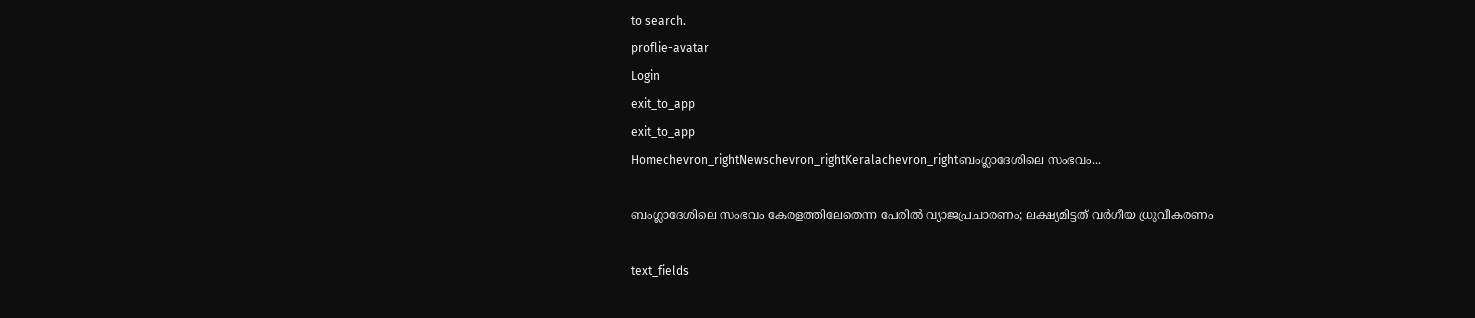to search.
proflie-avatar
Login
exit_to_app
exit_to_app
Homechevron_rightNewschevron_rightKeralachevron_rightബംഗ്ലാദേശിലെ സംഭവം...

ബംഗ്ലാദേശിലെ സംഭവം കേരളത്തിലേതെന്ന പേരിൽ വ്യാജപ്രചാരണം; ലക്ഷ്യമിട്ടത് വർഗീയ ധ്രുവീകരണം

text_fields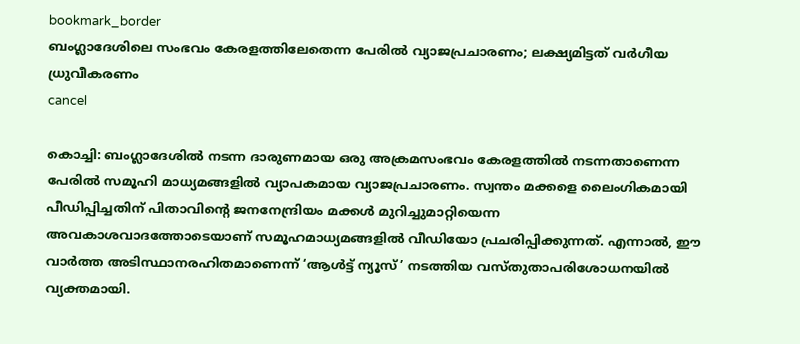bookmark_border
ബംഗ്ലാദേശിലെ സംഭവം കേരളത്തിലേതെന്ന പേരിൽ വ്യാജപ്രചാരണം; ലക്ഷ്യമിട്ടത് വർഗീയ ധ്രുവീകരണം
cancel

കൊച്ചി: ബംഗ്ലാദേശിൽ നടന്ന ദാരുണമായ ഒരു അക്രമസംഭവം കേരളത്തിൽ നടന്നതാണെന്ന പേരിൽ സമൂഹി മാധ്യമങ്ങളിൽ വ്യാപകമായ വ്യാജപ്രചാരണം. സ്വന്തം മക്കളെ ലൈംഗികമായി പീഡിപ്പിച്ചതിന് പിതാവിന്റെ ജനനേന്ദ്രിയം മക്കൾ മുറിച്ചുമാറ്റിയെന്ന അവകാശവാദത്തോടെയാണ് സമൂഹമാധ്യമങ്ങളിൽ വീഡിയോ പ്രചരിപ്പിക്കുന്നത്. എന്നാൽ, ഈ വാർത്ത അടിസ്ഥാനരഹിതമാണെന്ന് ‘ആൾട്ട് ന്യൂസ്’ നടത്തിയ വസ്തുതാപരിശോധനയിൽ വ്യക്തമായി.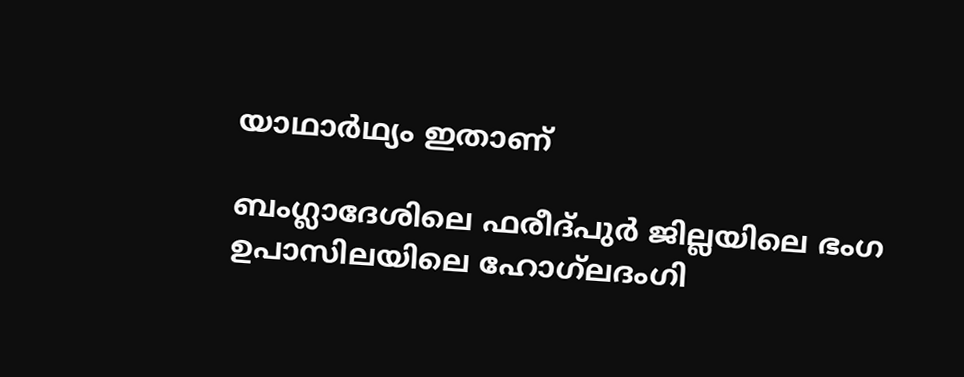യാഥാർഥ്യം ഇതാണ്

ബംഗ്ലാദേശിലെ ഫരീദ്‌പുർ ജില്ലയിലെ ഭംഗ ഉപാസിലയിലെ ഹോഗ്‌ലദംഗി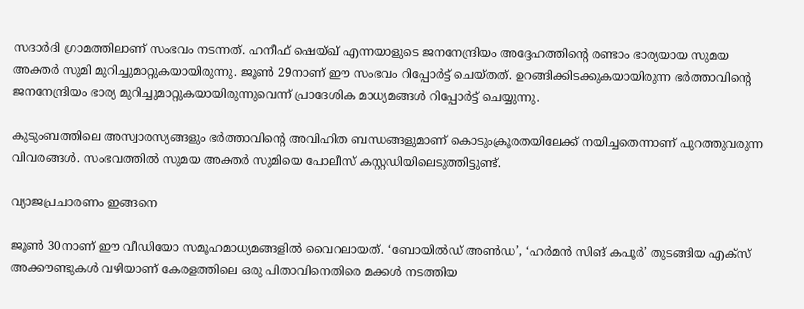സദാർദി ഗ്രാമത്തിലാണ് സംഭവം നടന്നത്. ഹനീഫ് ഷെയ്ഖ് എന്നയാളുടെ ജനനേന്ദ്രിയം അദ്ദേഹത്തിന്റെ രണ്ടാം ഭാര്യയായ സുമയ അക്തർ സുമി മുറിച്ചുമാറ്റുകയായിരുന്നു. ജൂൺ 29നാണ് ഈ സംഭവം റിപ്പോർട്ട് ചെയ്തത്. ഉറങ്ങിക്കിടക്കുകയായിരുന്ന ഭർത്താവിന്റെ ജനനേന്ദ്രിയം ഭാര്യ മുറിച്ചുമാറ്റുകയായിരുന്നുവെന്ന് പ്രാദേശിക മാധ്യമങ്ങൾ റിപ്പോർട്ട് ചെയ്യുന്നു.

കുടുംബത്തിലെ അസ്വാരസ്യങ്ങളും ഭർത്താവിന്റെ അവിഹിത ബന്ധങ്ങളുമാണ് കൊടുംക്രൂരതയിലേക്ക് നയിച്ചതെന്നാണ് പുറത്തുവരുന്ന വിവരങ്ങൾ. സംഭവത്തിൽ സുമയ അക്തർ സുമിയെ പോലീസ് കസ്റ്റഡിയിലെടുത്തിട്ടുണ്ട്.

വ്യാജപ്രചാരണം ഇങ്ങനെ

ജൂൺ 30നാണ് ഈ വീഡിയോ സമൂഹമാധ്യമങ്ങളിൽ വൈറലായത്. ‘ബോയിൽഡ് അൺഡ’, ‘ഹർമൻ സിങ് കപൂർ’ തുടങ്ങിയ എക്സ് അക്കൗണ്ടുകൾ വഴിയാണ് കേരളത്തിലെ ഒരു പിതാവിനെതിരെ മക്കൾ നടത്തിയ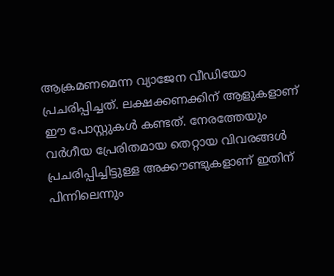ആക്രമണമെന്ന വ്യാജേന വീഡിയോ പ്രചരിപ്പിച്ചത്. ലക്ഷക്കണക്കിന് ആളുകളാണ് ഈ പോസ്റ്റുകൾ കണ്ടത്. നേരത്തേയും വർഗീയ പ്രേരിതമായ തെറ്റായ വിവരങ്ങൾ പ്രചരിപ്പിച്ചിട്ടുള്ള അക്കൗണ്ടുകളാണ് ഇതിന് പിന്നിലെന്നും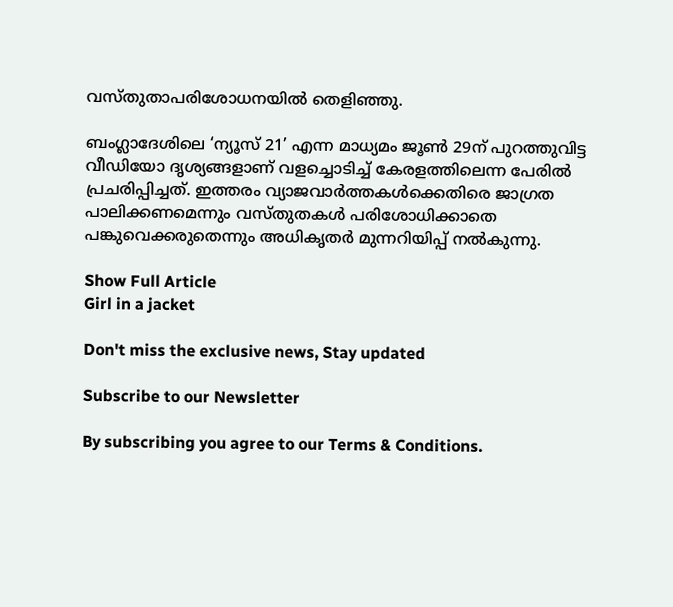വസ്തുതാപരിശോധനയിൽ തെളിഞ്ഞു.

ബംഗ്ലാദേശിലെ ‘ന്യൂസ് 21’ എന്ന മാധ്യമം ജൂൺ 29ന് പുറത്തുവിട്ട വീഡിയോ ദൃശ്യങ്ങളാണ് വളച്ചൊടിച്ച് കേരളത്തിലെന്ന പേരിൽ പ്രചരിപ്പിച്ചത്. ഇത്തരം വ്യാജവാർത്തകൾക്കെതിരെ ജാഗ്രത പാലിക്കണമെന്നും വസ്തുതകൾ പരിശോധിക്കാതെ പങ്കുവെക്കരുതെന്നും അധികൃതർ മുന്നറിയിപ്പ് നൽകുന്നു.

Show Full Article
Girl in a jacket

Don't miss the exclusive news, Stay updated

Subscribe to our Newsletter

By subscribing you agree to our Terms & Conditions.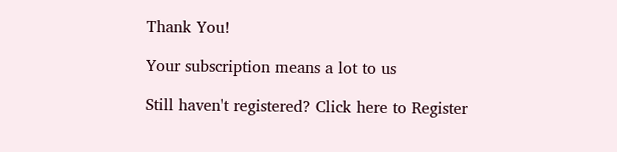Thank You!

Your subscription means a lot to us

Still haven't registered? Click here to Register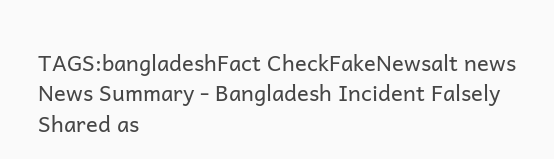TAGS:bangladeshFact CheckFakeNewsalt news
News Summary - Bangladesh Incident Falsely Shared as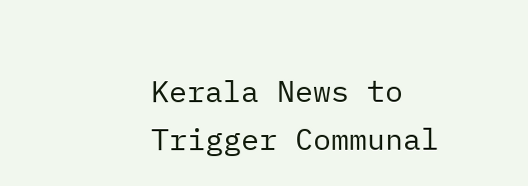Kerala News to Trigger Communal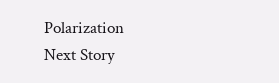Polarization
Next Story